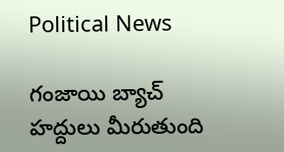Political News

గంజాయి బ్యాచ్ హద్దులు మీరుతుంది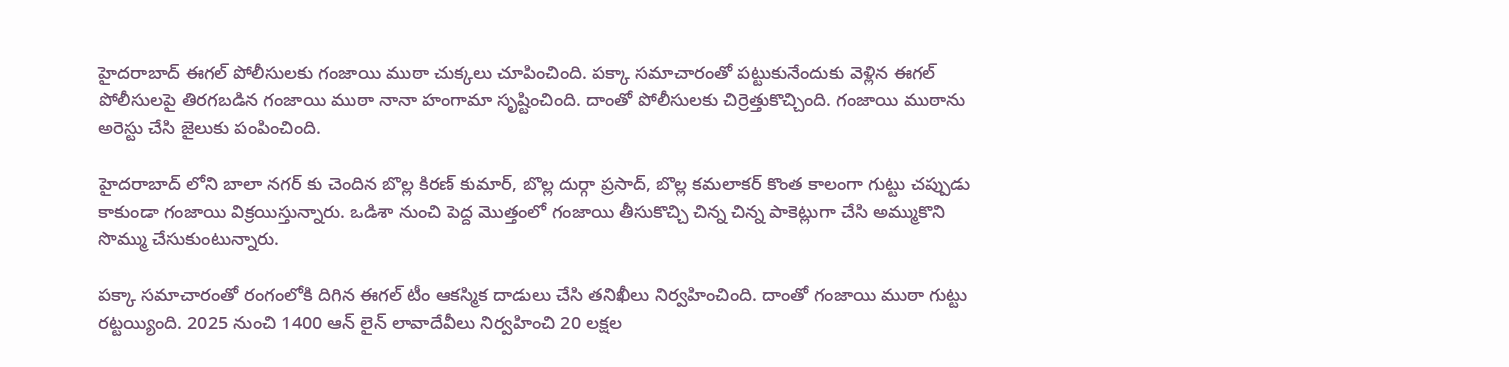హైదరాబాద్ ఈగల్ పోలీసులకు గంజాయి ముఠా చుక్కలు చూపించింది. పక్కా సమాచారంతో పట్టుకునేందుకు వెళ్లిన ఈగల్ పోలీసులపై తిరగబడిన గంజాయి ముఠా నానా హంగామా సృష్టించింది. దాంతో పోలీసులకు చిర్రెత్తుకొచ్చింది. గంజాయి ముఠాను అరెస్టు చేసి జైలుకు పంపించింది.

హైదరాబాద్ లోని బాలా నగర్ కు చెందిన బొల్ల కిరణ్ కుమార్, బొల్ల దుర్గా ప్రసాద్, బొల్ల కమలాకర్ కొంత కాలంగా గుట్టు చప్పుడు కాకుండా గంజాయి విక్రయిస్తున్నారు. ఒడిశా నుంచి పెద్ద మొత్తంలో గంజాయి తీసుకొచ్చి చిన్న చిన్న పాకెట్లుగా చేసి అమ్ముకొని సొమ్ము చేసుకుంటున్నారు.

పక్కా సమాచారంతో రంగంలోకి దిగిన ఈగల్ టీం ఆకస్మిక దాడులు చేసి తనిఖీలు నిర్వహించింది. దాంతో గంజాయి ముఠా గుట్టు రట్టయ్యింది. 2025 నుంచి 1400 ఆన్ లైన్ లావాదేవీలు నిర్వహించి 20 లక్షల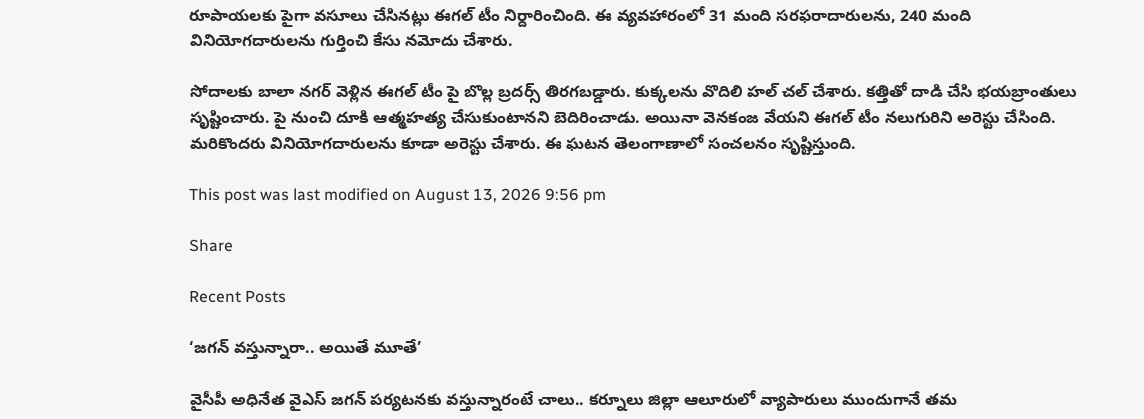రూపాయలకు పైగా వసూలు చేసినట్లు ఈగల్ టీం నిర్దారించింది. ఈ వ్యవహారంలో 31 మంది సరఫరాదారులను, 240 మంది వినియోగదారులను గుర్తించి కేసు నమోదు చేశారు.

సోదాలకు బాలా నగర్ వెళ్లిన ఈగల్ టీం పై బొల్ల బ్రదర్స్ తిరగబడ్డారు. కుక్కలను వొదిలి హల్ చల్ చేశారు. కత్తితో దాడి చేసి భయబ్రాంతులు సృష్టించారు. పై నుంచి దూకి ఆత్మహత్య చేసుకుంటానని బెదిరించాడు. అయినా వెనకంజ వేయని ఈగల్ టీం నలుగురిని అరెస్టు చేసింది. మరికొందరు వినియోగదారులను కూడా అరెస్టు చేశారు. ఈ ఘటన తెలంగాణాలో సంచలనం సృష్టిస్తుంది.

This post was last modified on August 13, 2026 9:56 pm

Share

Recent Posts

‘జగన్ వస్తున్నారా.. అయితే మూతే’

వైసీపీ అధినేత వైఎస్ జగన్ పర్యటనకు వస్తున్నారంటే చాలు.. కర్నూలు జిల్లా ఆలూరులో వ్యాపారులు ముందుగానే తమ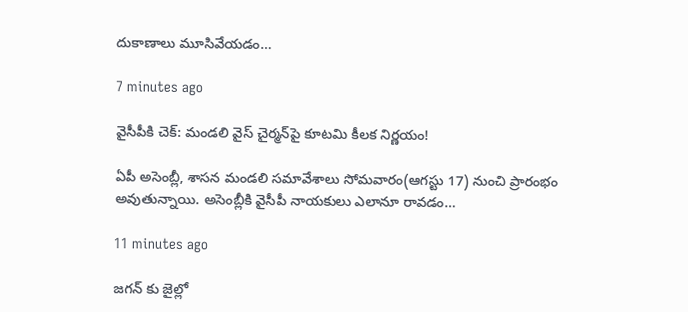దుకాణాలు మూసివేయడం…

7 minutes ago

వైసీపీకి చెక్‌: మండలి వైస్ చైర్మన్‌పై కూటమి కీలక నిర్ణయం!

ఏపీ అసెంబ్లీ, శాసన మండలి సమావేశాలు సోమవారం(ఆగస్టు 17) నుంచి ప్రారంభం అవుతున్నాయి. అసెంబ్లీకి వైసీపీ నాయకులు ఎలానూ రావడం…

11 minutes ago

జగన్ కు జైల్లో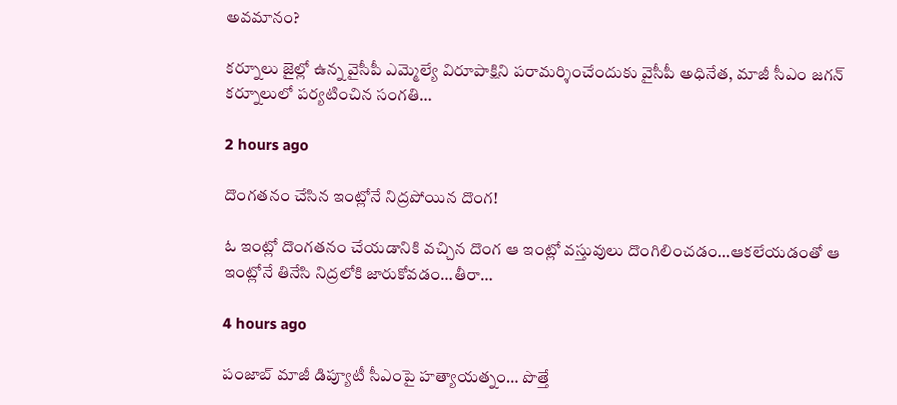అవమానం?

కర్నూలు జైల్లో ఉన్న వైసీపీ ఎమ్మెల్యే విరూపాక్షిని పరామర్శించేందుకు వైసీపీ అధినేత, మాజీ సీఎం జగన్ కర్నూలులో పర్యటించిన సంగతి…

2 hours ago

దొంగతనం చేసిన ఇంట్లోనే నిద్రపోయిన దొంగ!

ఓ ఇంట్లో దొంగతనం చేయడానికి వచ్చిన దొంగ ఆ ఇంట్లో వస్తువులు దొంగిలించడం…ఆకలేయడంతో ఆ ఇంట్లోనే తినేసి నిద్రలోకి జారుకోవడం…తీరా…

4 hours ago

పంజాబ్ మాజీ డిప్యూటీ సీఎంపై హత్యాయత్నం… పొత్తే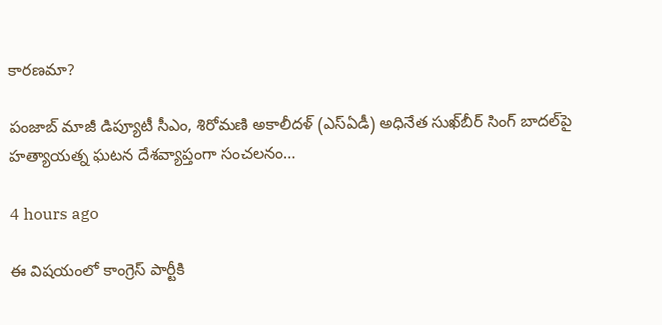కారణమా?

పంజాబ్ మాజీ డిప్యూటీ సీఎం, శిరోమణి అకాలీదళ్ (ఎస్ఏడీ) అధినేత సుఖ్‌బీర్ సింగ్ బాదల్‌పై హత్యాయత్న ఘటన దేశవ్యాప్తంగా సంచలనం…

4 hours ago

ఈ విషయంలో కాంగ్రెస్ పార్టీకి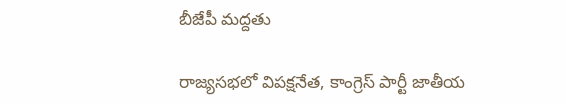బీజేపీ మద్దతు

రాజ్యసభలో విపక్షనేత, కాంగ్రెస్ పార్టీ జాతీయ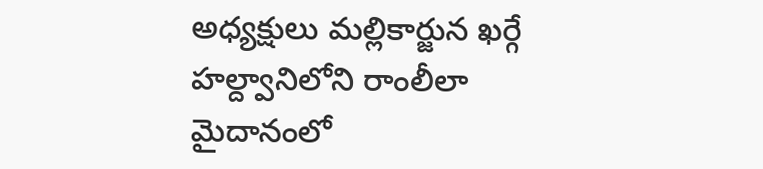అధ్యక్షులు మల్లికార్జున ఖర్గే హల్ద్వానిలోని రాంలీలా మైదానంలో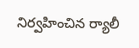నిర్వహించిన ర్యాలీ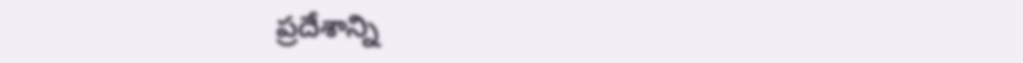ప్రదేశాన్ని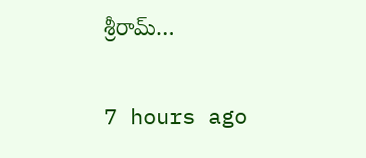శ్రీరామ్…

7 hours ago